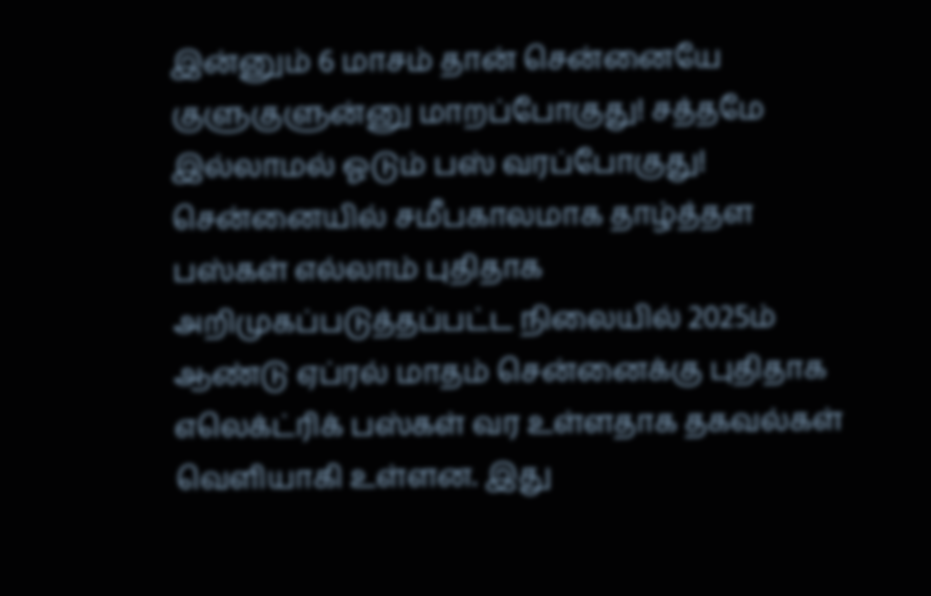இன்னும் 6 மாசம் தான் சென்னையே குளுகுளுன்னு மாறப்போகுது! சத்தமே இல்லாமல் ஓடும் பஸ் வரப்போகுது!
சென்னையில் சமீபகாலமாக தாழ்த்தள பஸ்கள் எல்லாம் புதிதாக அறிமுகப்படுத்தப்பட்ட நிலையில் 2025ம் ஆண்டு ஏப்ரல் மாதம் சென்னைக்கு புதிதாக எலெக்ட்ரிக் பஸ்கள் வர உள்ளதாக தகவல்கள் வெளியாகி உள்ளன. இது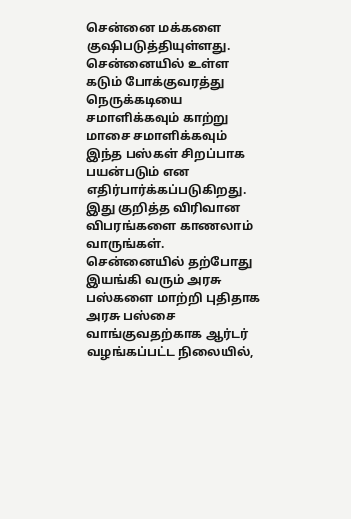சென்னை மக்களை குஷிபடுத்தியுள்ளது. சென்னையில் உள்ள கடும் போக்குவரத்து நெருக்கடியை சமாளிக்கவும் காற்று மாசை சமாளிக்கவும் இந்த பஸ்கள் சிறப்பாக பயன்படும் என எதிர்பார்க்கப்படுகிறது. இது குறித்த விரிவான விபரங்களை காணலாம் வாருங்கள்.
சென்னையில் தற்போது இயங்கி வரும் அரசு பஸ்களை மாற்றி புதிதாக அரசு பஸ்சை வாங்குவதற்காக ஆர்டர் வழங்கப்பட்ட நிலையில்,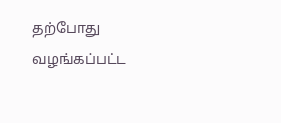தற்போது வழங்கப்பட்ட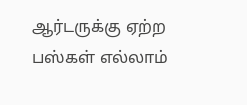ஆர்டருக்கு ஏற்ற பஸ்கள் எல்லாம்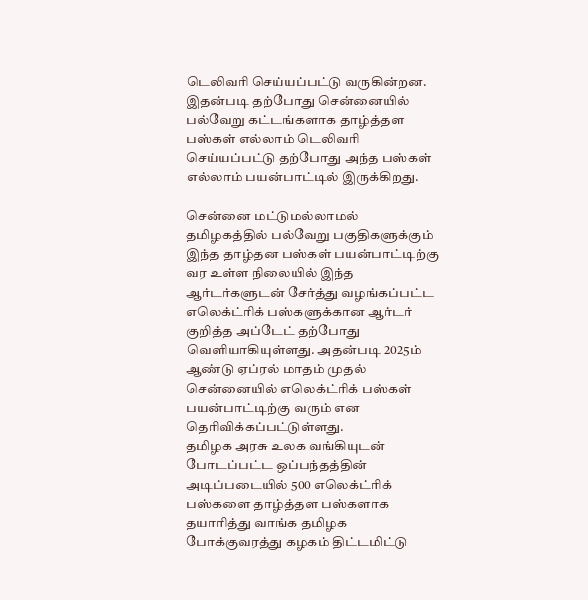டெலிவரி செய்யப்பட்டு வருகின்றன. இதன்படி தற்போது சென்னையில் பல்வேறு கட்டங்களாக தாழ்த்தள பஸ்கள் எல்லாம் டெலிவரி செய்யப்பட்டு தற்போது அந்த பஸ்கள் எல்லாம் பயன்பாட்டில் இருக்கிறது.

சென்னை மட்டுமல்லாமல் தமிழகத்தில் பல்வேறு பகுதிகளுக்கும் இந்த தாழ்தன பஸ்கள் பயன்பாட்டிற்கு வர உள்ள நிலையில் இந்த ஆர்டர்களுடன் சேர்த்து வழங்கப்பட்ட எலெக்ட்ரிக் பஸ்களுக்கான ஆர்டர் குறித்த அப்டேட் தற்போது வெளியாகியுள்ளது. அதன்படி 2025ம் ஆண்டு ஏப்ரல் மாதம் முதல் சென்னையில் எலெக்ட்ரிக் பஸ்கள் பயன்பாட்டிற்கு வரும் என தெரிவிக்கப்பட்டுள்ளது.
தமிழக அரசு உலக வங்கியுடன் போடப்பட்ட ஒப்பந்தத்தின் அடிப்படையில் 500 எலெக்ட்ரிக் பஸ்களை தாழ்த்தள பஸ்களாக தயாரித்து வாங்க தமிழக போக்குவரத்து கழகம் திட்டமிட்டு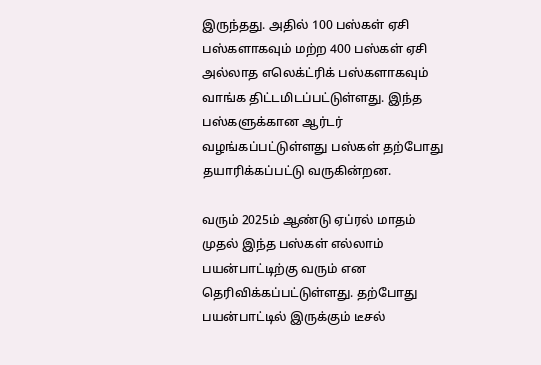இருந்தது. அதில் 100 பஸ்கள் ஏசி பஸ்களாகவும் மற்ற 400 பஸ்கள் ஏசி அல்லாத எலெக்ட்ரிக் பஸ்களாகவும் வாங்க திட்டமிடப்பட்டுள்ளது. இந்த பஸ்களுக்கான ஆர்டர் வழங்கப்பட்டுள்ளது பஸ்கள் தற்போது தயாரிக்கப்பட்டு வருகின்றன.

வரும் 2025ம் ஆண்டு ஏப்ரல் மாதம் முதல் இந்த பஸ்கள் எல்லாம் பயன்பாட்டிற்கு வரும் என தெரிவிக்கப்பட்டுள்ளது. தற்போது பயன்பாட்டில் இருக்கும் டீசல்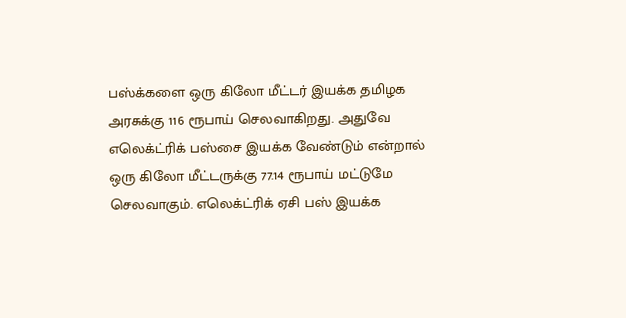பஸ்க்களை ஒரு கிலோ மீட்டர் இயக்க தமிழக அரசுக்கு 116 ரூபாய் செலவாகிறது. அதுவே எலெக்ட்ரிக் பஸ்சை இயக்க வேண்டும் என்றால் ஒரு கிலோ மீட்டருக்கு 77.14 ரூபாய் மட்டுமே செலவாகும். எலெக்ட்ரிக் ஏசி பஸ் இயக்க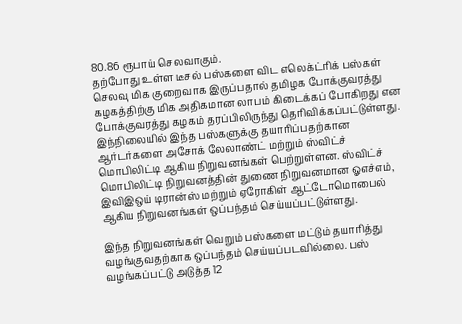80.86 ரூபாய் செலவாகும்.
தற்போது உள்ள டீசல் பஸ்களை விட எலெக்ட்ரிக் பஸ்கள் செலவு மிக குறைவாக இருப்பதால் தமிழக போக்குவரத்து கழகத்திற்கு மிக அதிகமான லாபம் கிடைக்கப் போகிறது என போக்குவரத்து கழகம் தரப்பிலிருந்து தெரிவிக்கப்பட்டுள்ளது. இந்நிலையில் இந்த பஸ்களுக்கு தயாரிப்பதற்கான ஆர்டர்களை அசோக் லேலாண்ட் மற்றும் ஸ்விட்ச் மொபிலிட்டி ஆகிய நிறுவனங்கள் பெற்றுள்ளன. ஸ்விட்ச் மொபிலிட்டி நிறுவனத்தின் துணை நிறுவனமான ஓஎச்எம், இவிஇஒய் டிரான்ஸ் மற்றும் ஏரோகிள் ஆட்டோமொபைல் ஆகிய நிறுவனங்கள் ஒப்பந்தம் செய்யப்பட்டுள்ளது.

இந்த நிறுவனங்கள் வெறும் பஸ்களை மட்டும் தயாரித்து வழங்குவதற்காக ஒப்பந்தம் செய்யப்படவில்லை. பஸ் வழங்கப்பட்டு அடுத்த 12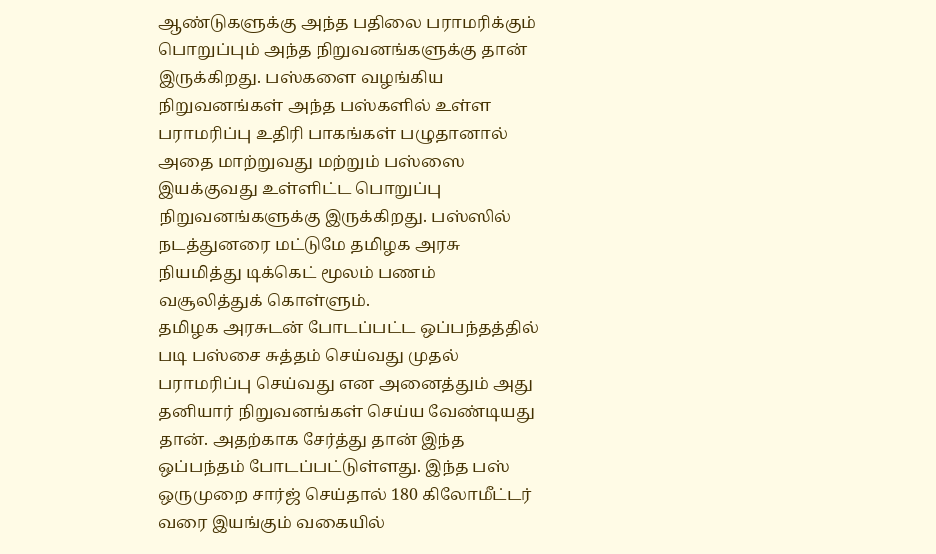ஆண்டுகளுக்கு அந்த பதிலை பராமரிக்கும் பொறுப்பும் அந்த நிறுவனங்களுக்கு தான் இருக்கிறது. பஸ்களை வழங்கிய நிறுவனங்கள் அந்த பஸ்களில் உள்ள பராமரிப்பு உதிரி பாகங்கள் பழுதானால் அதை மாற்றுவது மற்றும் பஸ்ஸை இயக்குவது உள்ளிட்ட பொறுப்பு நிறுவனங்களுக்கு இருக்கிறது. பஸ்ஸில் நடத்துனரை மட்டுமே தமிழக அரசு நியமித்து டிக்கெட் மூலம் பணம் வசூலித்துக் கொள்ளும்.
தமிழக அரசுடன் போடப்பட்ட ஒப்பந்தத்தில் படி பஸ்சை சுத்தம் செய்வது முதல் பராமரிப்பு செய்வது என அனைத்தும் அது தனியார் நிறுவனங்கள் செய்ய வேண்டியது தான். அதற்காக சேர்த்து தான் இந்த ஒப்பந்தம் போடப்பட்டுள்ளது. இந்த பஸ் ஒருமுறை சார்ஜ் செய்தால் 180 கிலோமீட்டர் வரை இயங்கும் வகையில்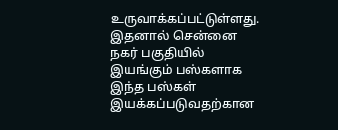உருவாக்கப்பட்டுள்ளது. இதனால் சென்னை நகர் பகுதியில் இயங்கும் பஸ்களாக இந்த பஸ்கள் இயக்கப்படுவதற்கான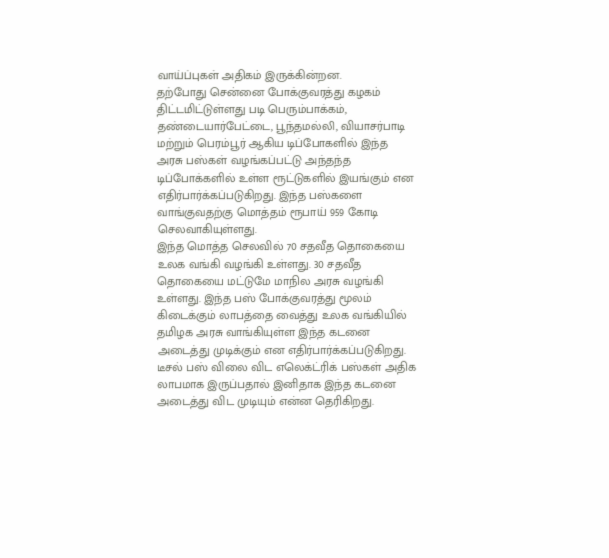வாய்ப்புகள் அதிகம் இருக்கின்றன.
தற்போது சென்னை போக்குவரத்து கழகம் திட்டமிட்டுள்ளது படி பெரும்பாக்கம், தண்டையார்பேட்டை, பூந்தமல்லி, வியாசர்பாடி மற்றும் பெரம்பூர் ஆகிய டிப்போகளில் இந்த அரசு பஸ்கள் வழங்கப்பட்டு அந்தந்த டிப்போக்களில் உள்ள ரூட்டுகளில் இயங்கும் என எதிர்பார்க்கப்படுகிறது. இந்த பஸ்களை வாங்குவதற்கு மொத்தம் ரூபாய் 959 கோடி செலவாகியுள்ளது.
இந்த மொத்த செலவில் 70 சதவீத தொகையை உலக வங்கி வழங்கி உள்ளது. 30 சதவீத தொகையை மட்டுமே மாநில அரசு வழங்கி உள்ளது. இந்த பஸ் போக்குவரத்து மூலம் கிடைக்கும் லாபத்தை வைத்து உலக வங்கியில் தமிழக அரசு வாங்கியுள்ள இந்த கடனை அடைத்து முடிக்கும் என எதிர்பார்க்கப்படுகிறது. டீசல் பஸ் விலை விட எலெக்ட்ரிக் பஸ்கள் அதிக லாபமாக இருப்பதால் இனிதாக இந்த கடனை அடைத்து விட முடியும் என்ன தெரிகிறது.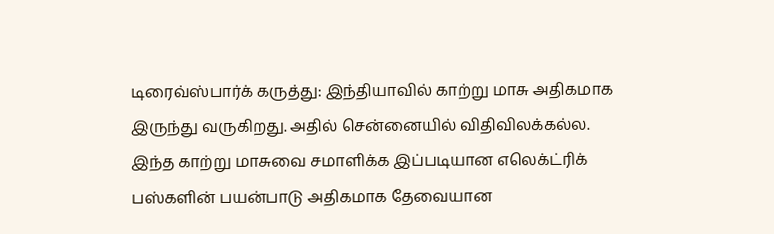டிரைவ்ஸ்பார்க் கருத்து: இந்தியாவில் காற்று மாசு அதிகமாக இருந்து வருகிறது. அதில் சென்னையில் விதிவிலக்கல்ல. இந்த காற்று மாசுவை சமாளிக்க இப்படியான எலெக்ட்ரிக் பஸ்களின் பயன்பாடு அதிகமாக தேவையான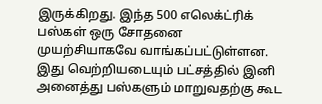இருக்கிறது. இந்த 500 எலெக்ட்ரிக் பஸ்கள் ஒரு சோதனை முயற்சியாகவே வாங்கப்பட்டுள்ளன. இது வெற்றியடையும் பட்சத்தில் இனி அனைத்து பஸ்களும் மாறுவதற்கு கூட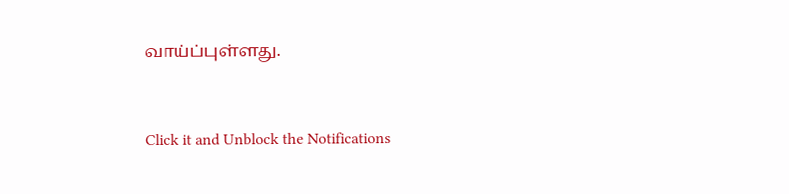வாய்ப்புள்ளது.


Click it and Unblock the Notifications